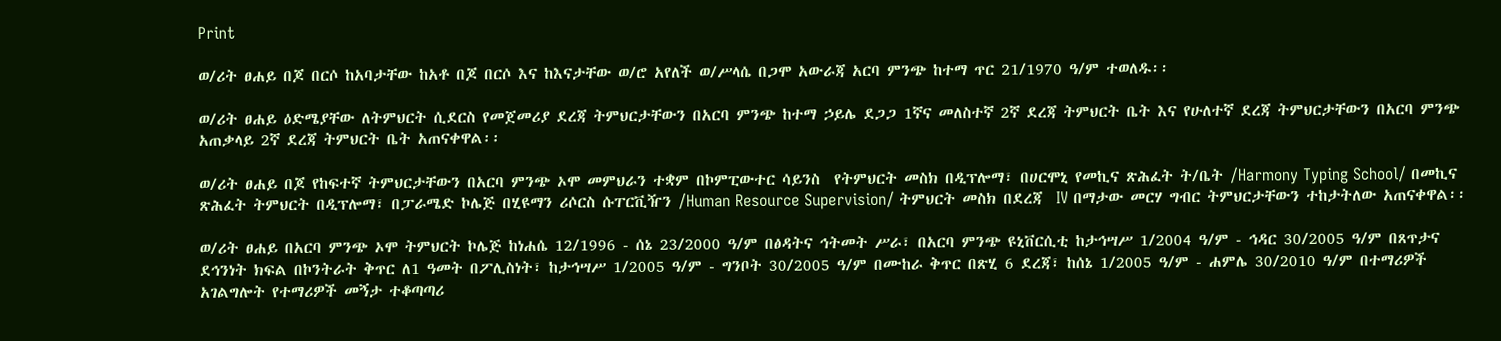Print

ወ/ሪት ፀሐይ በጆ በርሶ ከአባታቸው ከአቶ በጆ በርሶ እና ከእናታቸው ወ/ሮ አየለች ወ/ሥላሴ በጋሞ አውራጃ አርባ ምንጭ ከተማ ጥር 21/1970 ዓ/ም ተወለዱ፡፡

ወ/ሪት ፀሐይ ዕድሜያቸው ለትምህርት ሲደርስ የመጀመሪያ ደረጃ ትምህርታቸውን በአርባ ምንጭ ከተማ ኃይሌ ደጋጋ 1ኛና መለስተኛ 2ኛ ደረጃ ትምህርት ቤት እና የሁለተኛ ደረጃ ትምህርታቸውን በአርባ ምንጭ አጠቃላይ 2ኛ ደረጃ ትምህርት ቤት አጠናቀዋል፡፡

ወ/ሪት ፀሐይ በጆ የከፍተኛ ትምህርታቸውን በአርባ ምንጭ ኦሞ መምህራን ተቋም በኮምፒውተር ሳይንስ  የትምህርት መስክ በዲፕሎማ፣ በሀርሞኒ የመኪና ጽሕፈት ት/ቤት /Harmony Typing School/ በመኪና ጽሕፈት ትምህርት በዲፕሎማ፣ በፓራሜድ ኮሌጅ በሂዩማን ሪሶርስ ሱፐርቪዥን /Human Resource Supervision/ ትምህርት መስክ በደረጃ  IV በማታው መርሃ ግብር ትምህርታቸውን ተከታትለው አጠናቀዋል፡፡

ወ/ሪት ፀሐይ በአርባ ምንጭ ኦሞ ትምህርት ኮሌጅ ከነሐሴ 12/1996 - ሰኔ 23/2000 ዓ/ም በፅዳትና ኅትመት ሥራ፣ በአርባ ምንጭ ዩኒቨርሲቲ ከታኅሣሥ 1/2004 ዓ/ም - ኅዳር 30/2005 ዓ/ም በጸጥታና ደኅንነት ክፍል በኮንትራት ቅጥር ለ1 ዓመት በፖሊስነት፣ ከታኅሣሥ 1/2005 ዓ/ም - ግንቦት 30/2005 ዓ/ም በሙከራ ቅጥር በጽሂ 6 ደረጃ፣ ከሰኔ 1/2005 ዓ/ም - ሐምሌ 30/2010 ዓ/ም በተማሪዎች አገልግሎት የተማሪዎች መኝታ ተቆጣጣሪ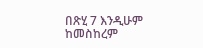በጽሂ 7 እንዲሁም ከመስከረም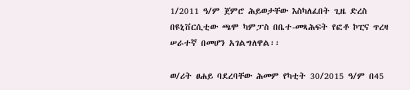1/2011 ዓ/ም ጀምሮ ሕይወታቸው እስካለፈበት ጊዜ ድረስ በዩኒቨርሲቲው ጫሞ ካምፓስ በቤተ-መጻሕፍት የፎቶ ኮፒና ጥረዛ ሠራተኛ በመሆን አገልግለዋል፡፡

ወ/ሪት ፀሐይ ባደረባቸው ሕመም የካቲት 30/2015 ዓ/ም በ45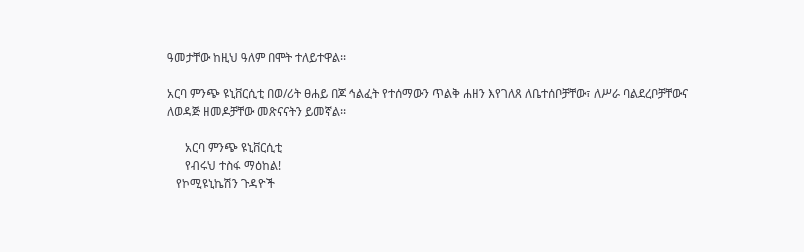ዓመታቸው ከዚህ ዓለም በሞት ተለይተዋል፡፡

አርባ ምንጭ ዩኒቨርሲቲ በወ/ሪት ፀሐይ በጆ ኅልፈት የተሰማውን ጥልቅ ሐዘን እየገለጸ ለቤተሰቦቻቸው፣ ለሥራ ባልደረቦቻቸውና ለወዳጅ ዘመዶቻቸው መጽናናትን ይመኛል፡፡

      አርባ ምንጭ ዩኒቨርሲቲ
      የብሩህ ተስፋ ማዕከል!
   የኮሚዩኒኬሽን ጉዳዮች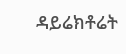ዳይሬክቶሬት